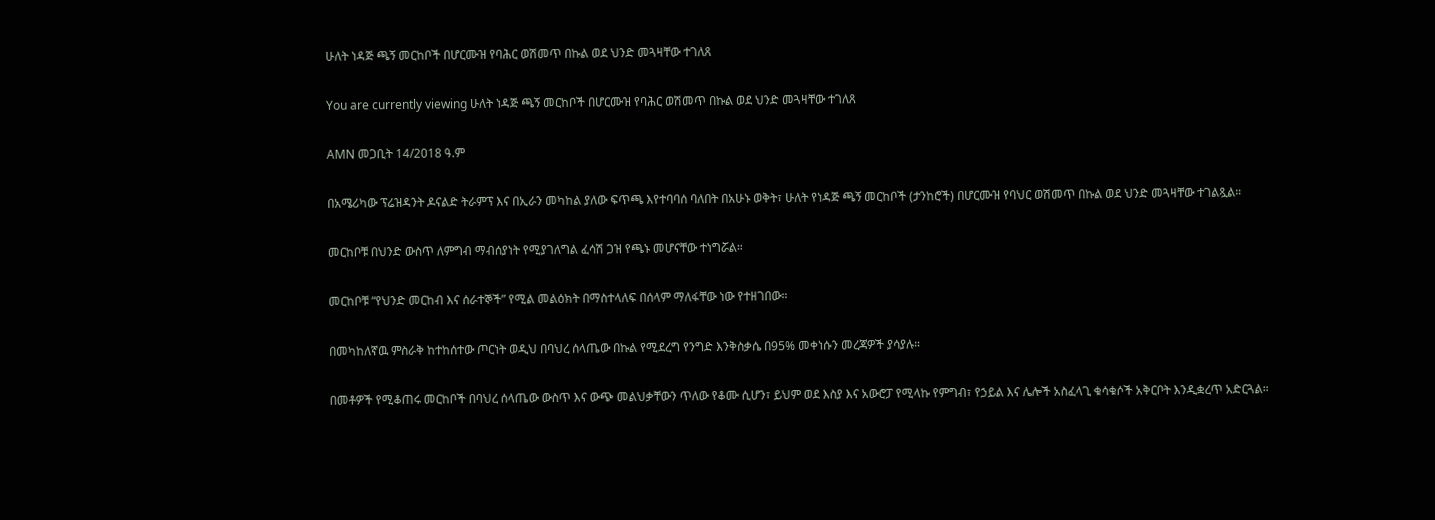ሁለት ነዳጅ ጫኝ መርከቦች በሆርሙዝ የባሕር ወሽመጥ በኩል ወደ ህንድ መጓዛቸው ተገለጸ

You are currently viewing ሁለት ነዳጅ ጫኝ መርከቦች በሆርሙዝ የባሕር ወሽመጥ በኩል ወደ ህንድ መጓዛቸው ተገለጸ

AMN መጋቢት 14/2018 ዓ.ም

በአሜሪካው ፕሬዝዳንት ዶናልድ ትራምፕ እና በኢራን መካከል ያለው ፍጥጫ እየተባባሰ ባለበት በአሁኑ ወቅት፣ ሁለት የነዳጅ ጫኝ መርከቦች (ታንከሮች) በሆርሙዝ የባህር ወሽመጥ በኩል ወደ ህንድ መጓዛቸው ተገልጿል።

መርከቦቹ በህንድ ውስጥ ለምግብ ማብሰያነት የሚያገለግል ፈሳሽ ጋዝ የጫኑ መሆናቸው ተነግሯል።

መርከቦቹ “የህንድ መርከብ እና ሰራተኞች” የሚል መልዕክት በማስተላለፍ በሰላም ማለፋቸው ነው የተዘገበው።

በመካከለኛዉ ምስራቅ ከተከሰተው ጦርነት ወዲህ በባህረ ሰላጤው በኩል የሚደረግ የንግድ እንቅስቃሴ በ95% መቀነሱን መረጃዎች ያሳያሉ።

በመቶዎች የሚቆጠሩ መርከቦች በባህረ ሰላጤው ውስጥ እና ውጭ መልህቃቸውን ጥለው የቆሙ ሲሆን፣ ይህም ወደ እስያ እና አውሮፓ የሚላኩ የምግብ፣ የኃይል እና ሌሎች አስፈላጊ ቁሳቁሶች አቅርቦት እንዲቋረጥ አድርጓል።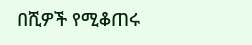በሺዎች የሚቆጠሩ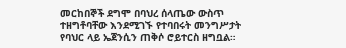መርከበኞች ደግሞ በባህረ ሰላጤው ውስጥ ተዘግቶባቸው እንደሚገኙ የተባበሩት መንግሥታት የባህር ላይ ኤጀንሲን ጠቅሶ ሮይተርስ ዘግቧል።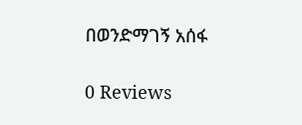በወንድማገኝ አሰፋ

0 Reviews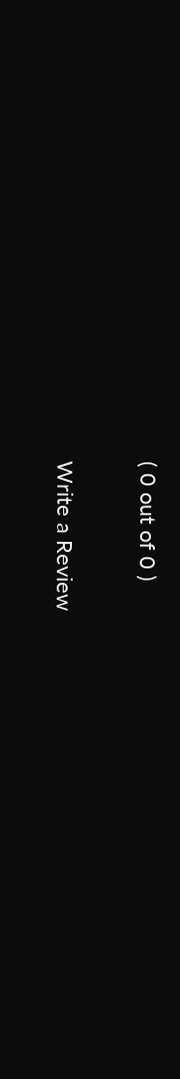( 0 out of 0 )

Write a Review